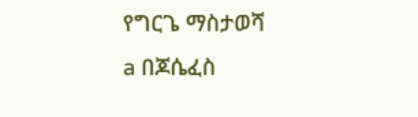የግርጌ ማስታወሻ
a በጆሴፈስ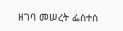ዘገባ መሠረት ፌስተስ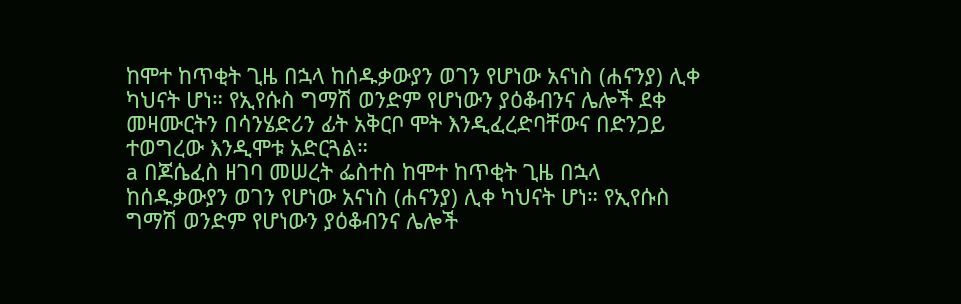ከሞተ ከጥቂት ጊዜ በኋላ ከሰዱቃውያን ወገን የሆነው አናነስ (ሐናንያ) ሊቀ ካህናት ሆነ። የኢየሱስ ግማሽ ወንድም የሆነውን ያዕቆብንና ሌሎች ደቀ መዛሙርትን በሳንሄድሪን ፊት አቅርቦ ሞት እንዲፈረድባቸውና በድንጋይ ተወግረው እንዲሞቱ አድርጓል።
a በጆሴፈስ ዘገባ መሠረት ፌስተስ ከሞተ ከጥቂት ጊዜ በኋላ ከሰዱቃውያን ወገን የሆነው አናነስ (ሐናንያ) ሊቀ ካህናት ሆነ። የኢየሱስ ግማሽ ወንድም የሆነውን ያዕቆብንና ሌሎች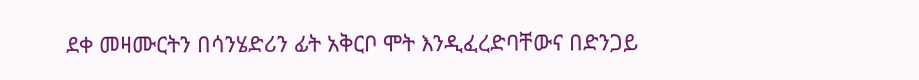ደቀ መዛሙርትን በሳንሄድሪን ፊት አቅርቦ ሞት እንዲፈረድባቸውና በድንጋይ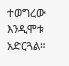ተወግረው እንዲሞቱ አድርጓል።